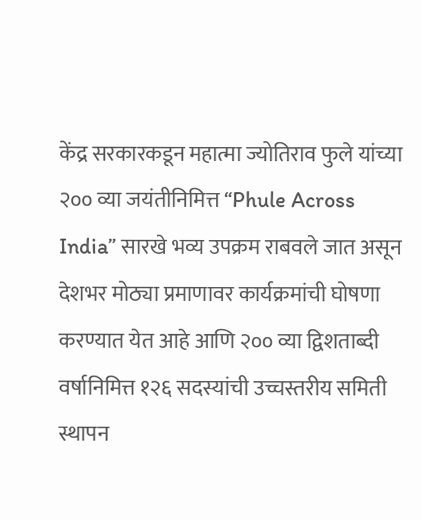केंद्र सरकारकडून महात्मा ज्योतिराव फुले यांच्या २०० व्या जयंतीनिमित्त “Phule Across India” सारखे भव्य उपक्रम राबवले जात असून देशभर मोठ्या प्रमाणावर कार्यक्रमांची घोषणा करण्यात येत आहे आणि २०० व्या द्विशताब्दी वर्षानिमित्त १२६ सदस्यांची उच्चस्तरीय समिती स्थापन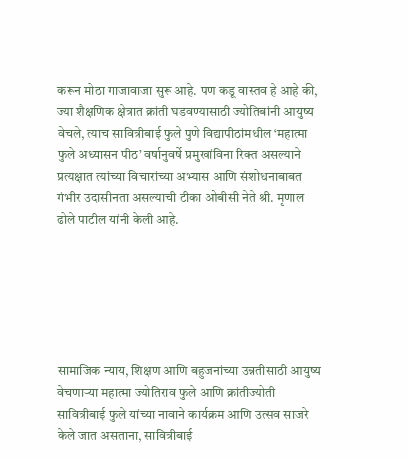करून मोठा गाजावाजा सुरू आहे. पण कडू वास्तव हे आहे की, ज्या शैक्षणिक क्षेत्रात क्रांती घडवण्यासाठी ज्योतिबांनी आयुष्य वेचले, त्याच सावित्रीबाई फुले पुणे विद्यापीठांमधील ‘महात्मा फुले अध्यासन पीठ’ वर्षानुवर्षे प्रमुखांविना रिक्त असल्याने प्रत्यक्षात त्यांच्या विचारांच्या अभ्यास आणि संशोधनाबाबत गंभीर उदासीनता असल्याची टीका ओबीसी नेते श्री. मृणाल ढोले पाटील यांनी केली आहे.






सामाजिक न्याय, शिक्षण आणि बहुजनांच्या उन्नतीसाठी आयुष्य वेचणाऱ्या महात्मा ज्योतिराव फुले आणि क्रांतीज्योती सावित्रीबाई फुले यांच्या नावाने कार्यक्रम आणि उत्सव साजरे केले जात असताना, सावित्रीबाई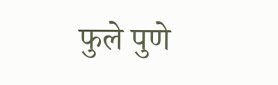फुले पुणे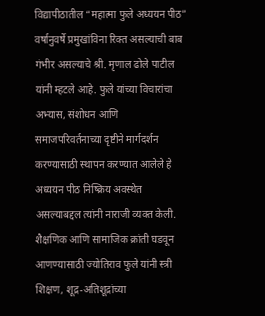विद्यापीठातील “महात्मा फुले अध्ययन पीठ” वर्षानुवर्षे प्रमुखांविना रिक्त असल्याची बाब गंभीर असल्याचे श्री. मृणाल ढोले पाटील यांनी म्हटले आहे. फुले यांच्या विचारांचा अभ्यास, संशोधन आणि समाजपरिवर्तनाच्या दृष्टीने मार्गदर्शन करण्यासाठी स्थापन करण्यात आलेले हे अध्ययन पीठ निष्क्रिय अवस्थेत असल्याबद्दल त्यांनी नाराजी व्यक्त केली.
शैक्षणिक आणि सामाजिक क्रांती घडवून आणण्यासाठी ज्योतिराव फुले यांनी स्त्री शिक्षण, शूद्र-अतिशूद्रांच्या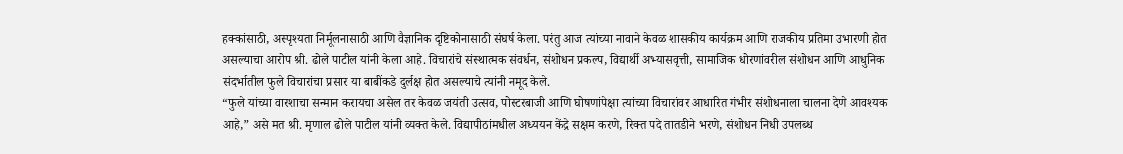हक्कांसाठी, अस्पृश्यता निर्मूलनासाठी आणि वैज्ञानिक दृष्टिकोनासाठी संघर्ष केला. परंतु आज त्यांच्या नावाने केवळ शासकीय कार्यक्रम आणि राजकीय प्रतिमा उभारणी होत असल्याचा आरोप श्री. ढोले पाटील यांनी केला आहे. विचारांचे संस्थात्मक संवर्धन, संशोधन प्रकल्प, विद्यार्थी अभ्यासवृत्ती, सामाजिक धोरणांवरील संशोधन आणि आधुनिक संदर्भातील फुले विचारांचा प्रसार या बाबींकडे दुर्लक्ष होत असल्याचे त्यांनी नमूद केले.
“फुले यांच्या वारशाचा सन्मान करायचा असेल तर केवळ जयंती उत्सव, पोस्टरबाजी आणि घोषणांपेक्षा त्यांच्या विचारांवर आधारित गंभीर संशोधनाला चालना देणे आवश्यक आहे,” असे मत श्री. मृणाल ढोले पाटील यांनी व्यक्त केले. विद्यापीठांमधील अध्ययन केंद्रे सक्षम करणे, रिक्त पदे तातडीने भरणे, संशोधन निधी उपलब्ध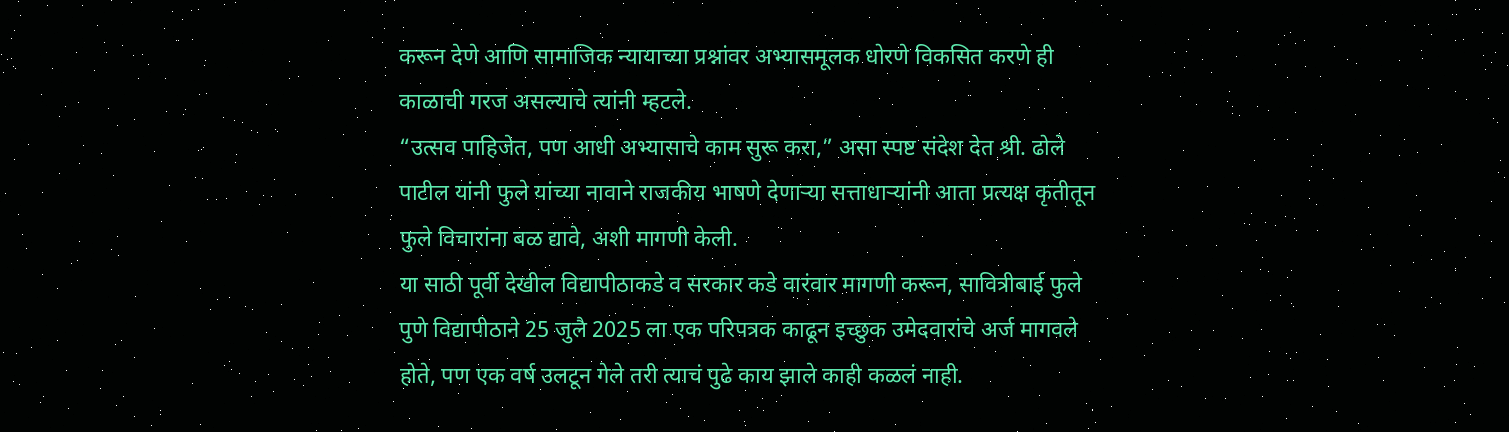करून देणे आणि सामाजिक न्यायाच्या प्रश्नांवर अभ्यासमूलक धोरणे विकसित करणे ही काळाची गरज असल्याचे त्यांनी म्हटले.
“उत्सव पाहिजेत, पण आधी अभ्यासाचे काम सुरू करा,” असा स्पष्ट संदेश देत श्री. ढोले पाटील यांनी फुले यांच्या नावाने राजकीय भाषणे देणाऱ्या सत्ताधाऱ्यांनी आता प्रत्यक्ष कृतीतून फुले विचारांना बळ द्यावे, अशी मागणी केली.
या साठी पूर्वी देखील विद्यापीठाकडे व सरकार कडे वारंवार मागणी करून, सावित्रीबाई फुले पुणे विद्यापीठाने 25 जुलै 2025 ला एक परिपत्रक काढून इच्छुक उमेदवारांचे अर्ज मागवले होते, पण एक वर्ष उलटून गेले तरी त्याचं पुढे काय झाले काही कळलं नाही.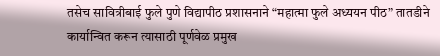तसेच सावित्रीबाई फुले पुणे विद्यापीठ प्रशासनाने “महात्मा फुले अध्ययन पीठ” तातडीने कार्यान्वित करून त्यासाठी पूर्णवेळ प्रमुख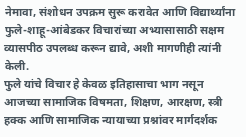नेमावा, संशोधन उपक्रम सुरू करावेत आणि विद्यार्थ्यांना फुले-शाहू-आंबेडकर विचारांच्या अभ्यासासाठी सक्षम व्यासपीठ उपलब्ध करून द्यावे, अशी मागणीही त्यांनी केली.
फुले यांचे विचार हे केवळ इतिहासाचा भाग नसून आजच्या सामाजिक विषमता, शिक्षण, आरक्षण, स्त्री हक्क आणि सामाजिक न्यायाच्या प्रश्नांवर मार्गदर्शक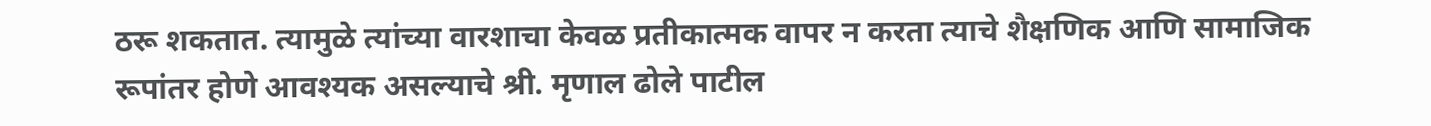ठरू शकतात. त्यामुळे त्यांच्या वारशाचा केवळ प्रतीकात्मक वापर न करता त्याचे शैक्षणिक आणि सामाजिक रूपांतर होणे आवश्यक असल्याचे श्री. मृणाल ढोले पाटील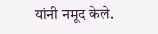यांनी नमूद केले.